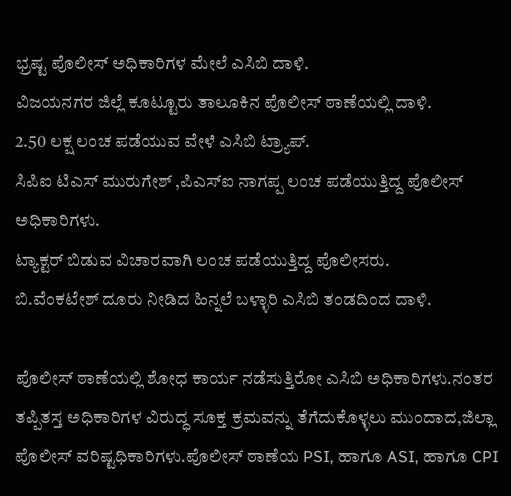ಭ್ರಷ್ಟ ಪೊಲೀಸ್ ಅಧಿಕಾರಿಗಳ ಮೇಲೆ ಎಸಿಬಿ ದಾಳಿ.
ವಿಜಯನಗರ ಜಿಲ್ಲೆ ಕೂಟ್ಟೂರು ತಾಲೂಕಿನ ಪೊಲೀಸ್ ಠಾಣೆಯಲ್ಲಿ ದಾಳಿ.
2.50 ಲಕ್ಷ ಲಂಚ ಪಡೆಯುವ ವೇಳೆ ಎಸಿಬಿ ಟ್ರ್ಯಾಪ್.
ಸಿಪಿಐ ಟಿಎಸ್ ಮುರುಗೇಶ್ ,ಪಿಎಸ್ಐ ನಾಗಪ್ಪ ಲಂಚ ಪಡೆಯುತ್ತಿದ್ದ ಪೊಲೀಸ್ ಅಧಿಕಾರಿಗಳು.
ಟ್ಯಾಕ್ಟರ್ ಬಿಡುವ ವಿಚಾರವಾಗಿ ಲಂಚ ಪಡೆಯುತ್ತಿದ್ದ ಪೊಲೀಸರು.
ಬಿ.ವೆಂಕಟೇಶ್ ದೂರು ನೀಡಿದ ಹಿನ್ನಲೆ ಬಳ್ಳಾರಿ ಎಸಿಬಿ ತಂಡದಿಂದ ದಾಳಿ.

ಪೊಲೀಸ್ ಠಾಣೆಯಲ್ಲಿ ಶೋಧ ಕಾರ್ಯ ನಡೆಸುತ್ತಿರೋ ಎಸಿಬಿ ಅಧಿಕಾರಿಗಳು.ನಂತರ ತಪ್ಪಿತಸ್ತ ಅಧಿಕಾರಿಗಳ ವಿರುದ್ಧ ಸೂಕ್ತ ಕ್ರಮವನ್ನು ತೆಗೆದುಕೊಳ್ಳಲು ಮುಂದಾದ,ಜಿಲ್ಲಾ ಪೊಲೀಸ್ ವರಿಷ್ಟಧಿಕಾರಿಗಳು.ಪೊಲೀಸ್ ಠಾಣೆಯ PSI, ಹಾಗೂ ASI, ಹಾಗೂ CPI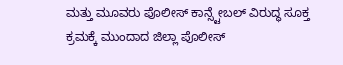ಮತ್ತು ಮೂವರು ಪೊಲೀಸ್ ಕಾನ್ಸ್ಟೇಬಲ್ ವಿರುದ್ಧ ಸೂಕ್ತ ಕ್ರಮಕ್ಕೆ ಮುಂದಾದ ಜಿಲ್ಲಾ ಪೊಲೀಸ್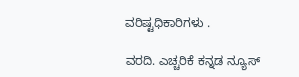ವರಿಷ್ಟಧಿಕಾರಿಗಳು .

ವರದಿ. ಎಚ್ಚರಿಕೆ ಕನ್ನಡ ನ್ಯೂಸ್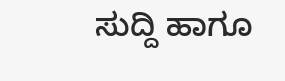ಸುದ್ದಿ ಹಾಗೂ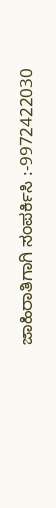ಜಾಹಿರಾತಿಗಾಗಿ ಸಂಪರ್ಕಿಸಿ :-9972422030